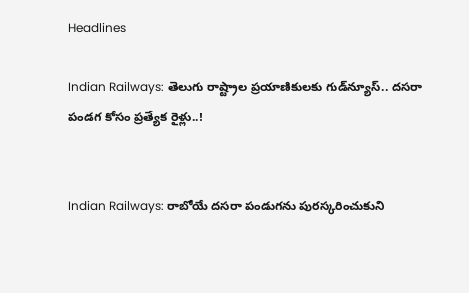Headlines

Indian Railways: తెలుగు రాష్ట్రాల ప్రయాణికులకు గుడ్‌న్యూస్‌.. దసరా పండగ కోసం ప్రత్యేక రైళ్లు..!


Indian Railways: రాబోయే దసరా పండుగను పురస్కరించుకుని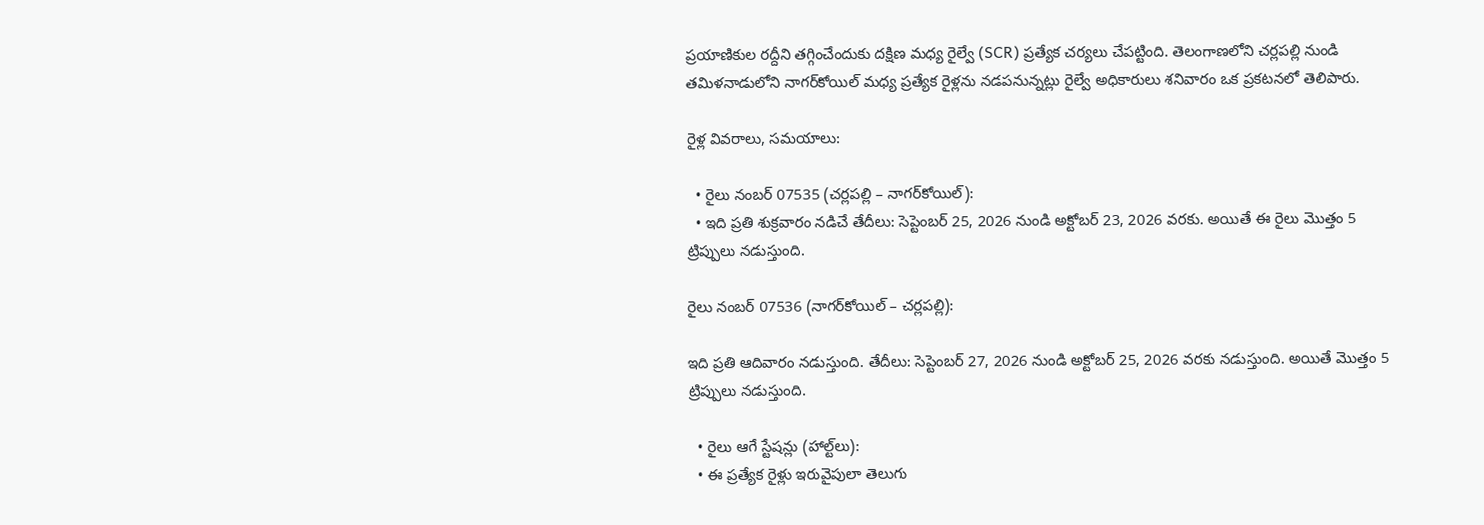ప్రయాణికుల రద్దీని తగ్గించేందుకు దక్షిణ మధ్య రైల్వే (SCR) ప్రత్యేక చర్యలు చేపట్టింది. తెలంగాణలోని చర్లపల్లి నుండి తమిళనాడులోని నాగర్‌కోయిల్ మధ్య ప్రత్యేక రైళ్లను నడపనున్నట్లు రైల్వే అధికారులు శనివారం ఒక ప్రకటనలో తెలిపారు.

రైళ్ల వివరాలు, సమయాలు:

  • రైలు నంబర్ 07535 (చర్లపల్లి – నాగర్‌కోయిల్):
  • ఇది ప్రతి శుక్రవారం నడిచే తేదీలు: సెప్టెంబర్ 25, 2026 నుండి అక్టోబర్ 23, 2026 వరకు. అయితే ఈ రైలు మొత్తం 5 ట్రిప్పులు నడుస్తుంది.

రైలు నంబర్ 07536 (నాగర్‌కోయిల్ – చర్లపల్లి):

ఇది ప్రతి ఆదివారం నడుస్తుంది. తేదీలు: సెప్టెంబర్ 27, 2026 నుండి అక్టోబర్ 25, 2026 వరకు నడుస్తుంది. అయితే మొత్తం 5 ట్రిప్పులు నడుస్తుంది.

  • రైలు ఆగే స్టేషన్లు (హాల్ట్‌లు):
  • ఈ ప్రత్యేక రైళ్లు ఇరువైపులా తెలుగు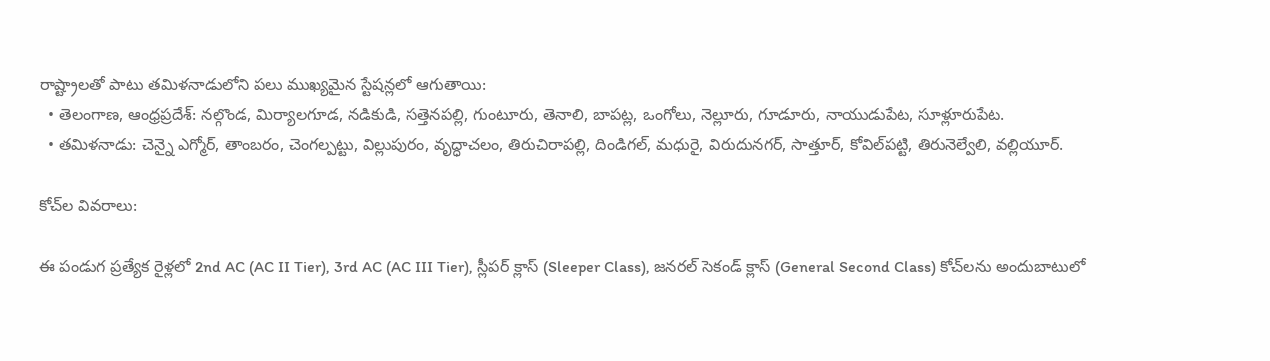రాష్ట్రాలతో పాటు తమిళనాడులోని పలు ముఖ్యమైన స్టేషన్లలో ఆగుతాయి:
  • తెలంగాణ, ఆంధ్రప్రదేశ్: నల్గొండ, మిర్యాలగూడ, నడికుడి, సత్తెనపల్లి, గుంటూరు, తెనాలి, బాపట్ల, ఒంగోలు, నెల్లూరు, గూడూరు, నాయుడుపేట, సూళ్లూరుపేట.
  • తమిళనాడు: చెన్నై ఎగ్మోర్, తాంబరం, చెంగల్పట్టు, విల్లుపురం, వృద్ధాచలం, తిరుచిరాపల్లి, దిండిగల్, మధురై, విరుదునగర్, సాత్తూర్, కోవిల్‌పట్టి, తిరునెల్వేలి, వల్లియూర్.

కోచ్‌ల వివరాలు:

ఈ పండుగ ప్రత్యేక రైళ్లలో 2nd AC (AC II Tier), 3rd AC (AC III Tier), స్లీపర్ క్లాస్ (Sleeper Class), జనరల్ సెకండ్ క్లాస్ (General Second Class) కోచ్‌లను అందుబాటులో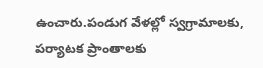ఉంచారు.పండుగ వేళల్లో స్వగ్రామాలకు, పర్యాటక ప్రాంతాలకు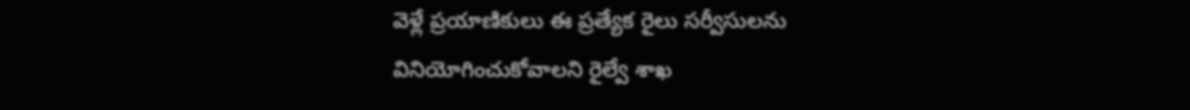వెళ్లే ప్రయాణికులు ఈ ప్రత్యేక రైలు సర్వీసులను వినియోగించుకోవాలని రైల్వే శాఖ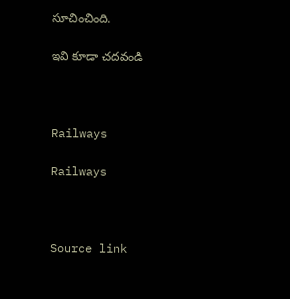సూచించింది.

ఇవి కూడా చదవండి



Railways

Railways



Source link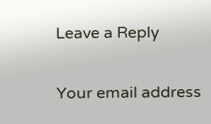Leave a Reply

Your email address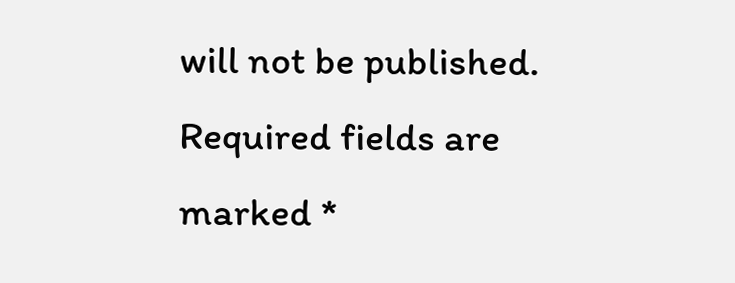will not be published. Required fields are marked *